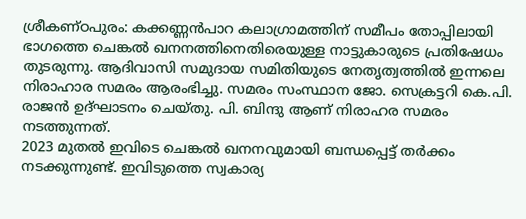ശ്രീകണ്ഠപുരം: കക്കണ്ണൻപാറ കലാഗ്രാമത്തിന് സമീപം തോപ്പിലായി ഭാഗത്തെ ചെങ്കൽ ഖനനത്തിനെതിരെയുള്ള നാട്ടുകാരുടെ പ്രതിഷേധം തുടരുന്നു. ആദിവാസി സമുദായ സമിതിയുടെ നേതൃത്വത്തിൽ ഇന്നലെ നിരാഹാര സമരം ആരംഭിച്ചു. സമരം സംസ്ഥാന ജോ. സെക്രട്ടറി കെ.പി. രാജൻ ഉദ്ഘാടനം ചെയ്തു. പി. ബിന്ദു ആണ് നിരാഹര സമരം നടത്തുന്നത്.
2023 മുതൽ ഇവിടെ ചെങ്കൽ ഖനനവുമായി ബന്ധപ്പെട്ട് തർക്കം നടക്കുന്നുണ്ട്. ഇവിടുത്തെ സ്വകാര്യ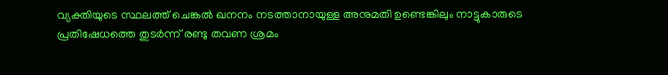വ്യക്തിയുടെ സ്ഥലത്ത് ചെങ്കൽ ഖനനം നടത്താനായുള്ള അനുമതി ഉണ്ടെങ്കിലും നാട്ടുകാരുടെ പ്രതിഷേധത്തെ തുടർന്ന് രണ്ടു തവണ ശ്രമം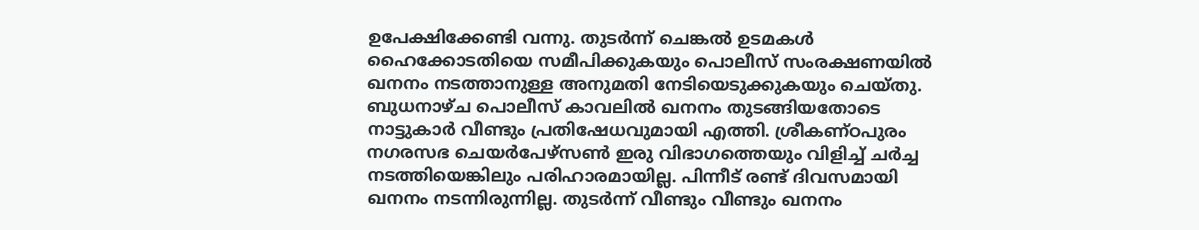ഉപേക്ഷിക്കേണ്ടി വന്നു. തുടർന്ന് ചെങ്കൽ ഉടമകൾ ഹൈക്കോടതിയെ സമീപിക്കുകയും പൊലീസ് സംരക്ഷണയിൽ ഖനനം നടത്താനുള്ള അനുമതി നേടിയെടുക്കുകയും ചെയ്തു.
ബുധനാഴ്ച പൊലീസ് കാവലിൽ ഖനനം തുടങ്ങിയതോടെ നാട്ടുകാർ വീണ്ടും പ്രതിഷേധവുമായി എത്തി. ശ്രീകണ്ഠപുരം നഗരസഭ ചെയർപേഴ്സൺ ഇരു വിഭാഗത്തെയും വിളിച്ച് ചർച്ച നടത്തിയെങ്കിലും പരിഹാരമായില്ല. പിന്നീട് രണ്ട് ദിവസമായി ഖനനം നടന്നിരുന്നില്ല. തുടർന്ന് വീണ്ടും വീണ്ടും ഖനനം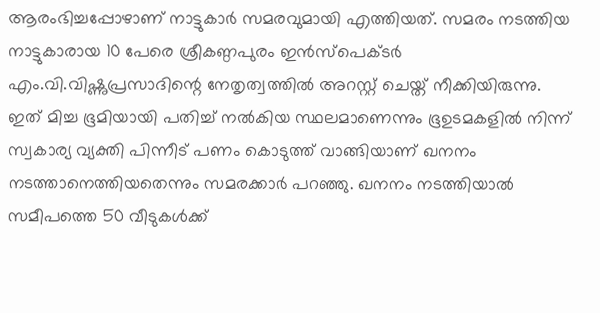ആരംഭിച്ചപ്പോഴാണ് നാട്ടുകാർ സമരവുമായി എത്തിയത്. സമരം നടത്തിയ നാട്ടുകാരായ 10 പേരെ ശ്രീകണ്ഠപുരം ഇൻസ്പെക്ടർ എം.വി.വിഷ്ണുപ്രസാദിന്റെ നേതൃത്വത്തിൽ അറസ്റ്റ് ചെയ്ത് നീക്കിയിരുന്നു.
ഇത് മിച്ച ഭൂമിയായി പതിച്ച് നൽകിയ സ്ഥലമാണെന്നും ഭൂഉടമകളിൽ നിന്ന് സ്വകാര്യ വ്യക്തി പിന്നീട് പണം കൊടുത്ത് വാങ്ങിയാണ് ഖനനം നടത്താനെത്തിയതെന്നും സമരക്കാർ പറഞ്ഞു. ഖനനം നടത്തിയാൽ സമീപത്തെ 50 വീടുകൾക്ക്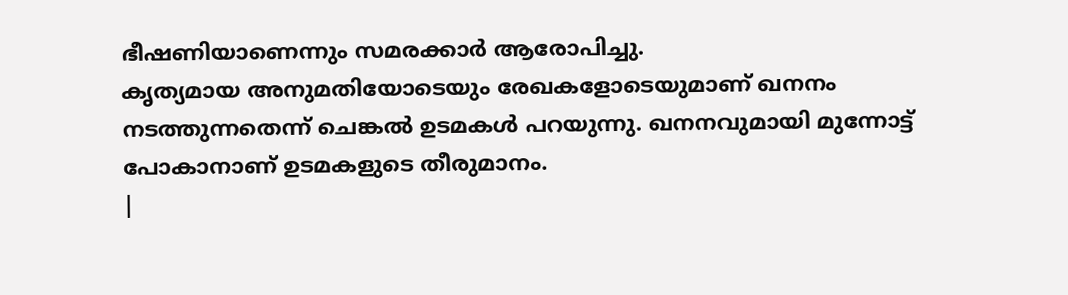ഭീഷണിയാണെന്നും സമരക്കാർ ആരോപിച്ചു.
കൃത്യമായ അനുമതിയോടെയും രേഖകളോടെയുമാണ് ഖനനം നടത്തുന്നതെന്ന് ചെങ്കൽ ഉടമകൾ പറയുന്നു. ഖനനവുമായി മുന്നോട്ട് പോകാനാണ് ഉടമകളുടെ തീരുമാനം.
|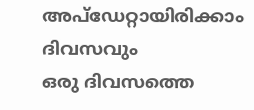അപ്ഡേറ്റായിരിക്കാം ദിവസവും
ഒരു ദിവസത്തെ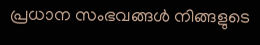പ്രധാന സംഭവങ്ങൾ നിങ്ങളുടെ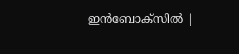ഇൻബോക്സിൽ |